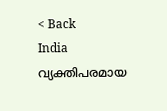< Back
India
വ്യക്തിപരമായ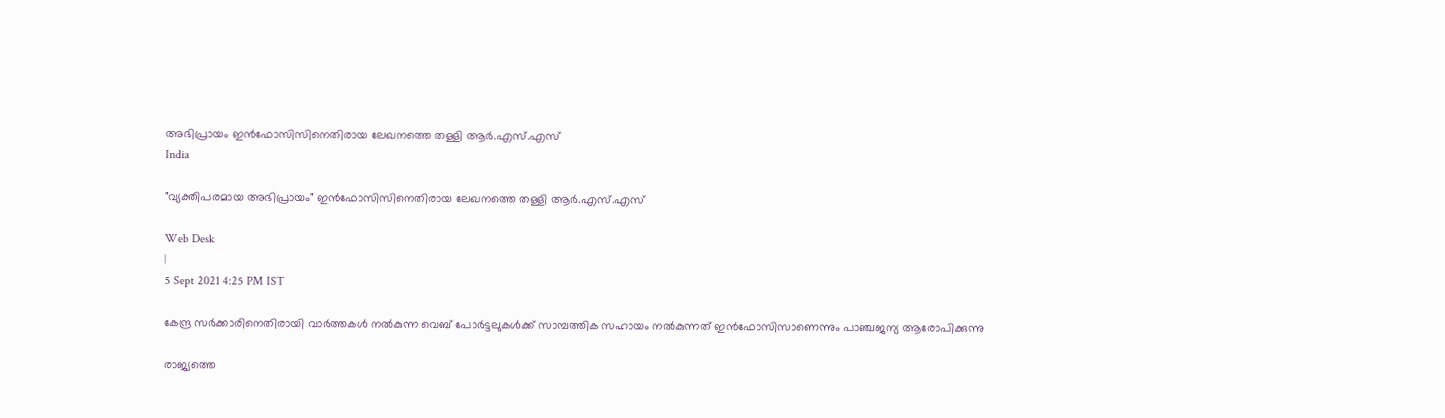അഭിപ്രായം ഇന്‍ഫോസിസിനെതിരായ ലേഖനത്തെ തള്ളി ആര്‍.എസ്.എസ്
India

"വ്യക്തിപരമായ അഭിപ്രായം" ഇന്‍ഫോസിസിനെതിരായ ലേഖനത്തെ തള്ളി ആര്‍.എസ്.എസ്

Web Desk
|
5 Sept 2021 4:25 PM IST

കേന്ദ്ര സര്‍ക്കാരിനെതിരായി വാര്‍ത്തകള്‍ നല്‍കുന്ന വെബ് പോര്‍ട്ടലുകള്‍ക്ക് സാമ്പത്തിക സഹായം നല്‍കുന്നത് ഇന്‍ഫോസിസാണെന്നും പാഞ്ചജന്യ ആരോപിക്കുന്നു

രാജ്യത്തെ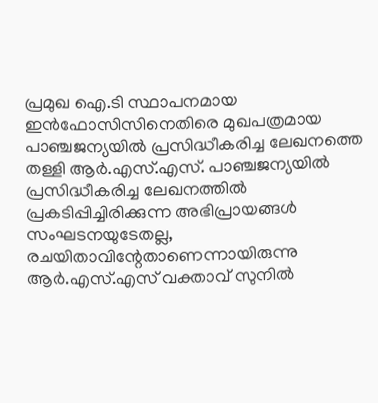പ്രമുഖ ഐ.ടി സ്ഥാപനമായ ഇന്‍ഫോസിസിനെതിരെ മുഖപത്രമായ പാഞ്ചജന്യയില്‍ പ്രസിദ്ധീകരിച്ച ലേഖനത്തെ തള്ളി ആര്‍.എസ്.എസ്. പാഞ്ചജന്യയില്‍ പ്രസിദ്ധീകരിച്ച ലേഖനത്തില്‍ പ്രകടിപ്പിച്ചിരിക്കുന്ന അഭിപ്രായങ്ങൾ സംഘടനയുടേതല്ല, രചയിതാവിന്റേതാണെന്നായിരുന്നു ആര്‍.എസ്.എസ് വക്താവ് സുനില്‍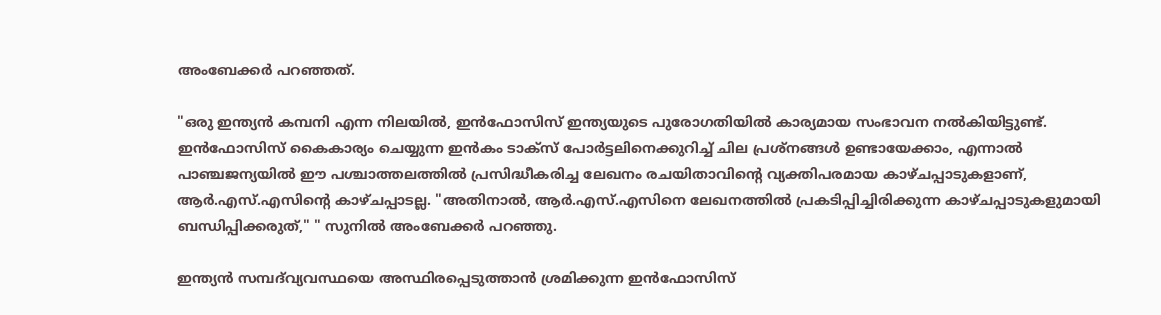അംബേക്കര്‍ പറഞ്ഞത്.

"ഒരു ഇന്ത്യൻ കമ്പനി എന്ന നിലയിൽ, ഇൻഫോസിസ് ഇന്ത്യയുടെ പുരോഗതിയിൽ കാര്യമായ സംഭാവന നല്‍കിയിട്ടുണ്ട്. ഇൻഫോസിസ് കൈകാര്യം ചെയ്യുന്ന ഇന്‍കം ടാക്സ് പോർട്ടലിനെക്കുറിച്ച് ചില പ്രശ്നങ്ങൾ ഉണ്ടായേക്കാം, എന്നാൽ പാഞ്ചജന്യയിൽ ഈ പശ്ചാത്തലത്തിൽ പ്രസിദ്ധീകരിച്ച ലേഖനം രചയിതാവിന്റെ വ്യക്തിപരമായ കാഴ്ചപ്പാടുകളാണ്, ആര്‍.എസ്.എസിന്റെ കാഴ്ചപ്പാടല്ല. "അതിനാൽ, ആര്‍.എസ്.എസിനെ ലേഖനത്തിൽ പ്രകടിപ്പിച്ചിരിക്കുന്ന കാഴ്ചപ്പാടുകളുമായി ബന്ധിപ്പിക്കരുത്," " സുനില്‍ അംബേക്കർ പറഞ്ഞു.

ഇന്ത്യന്‍ സമ്പദ്‌വ്യവസ്ഥയെ അസ്ഥിരപ്പെടുത്താന്‍ ശ്രമിക്കുന്ന ഇന്‍ഫോസിസ്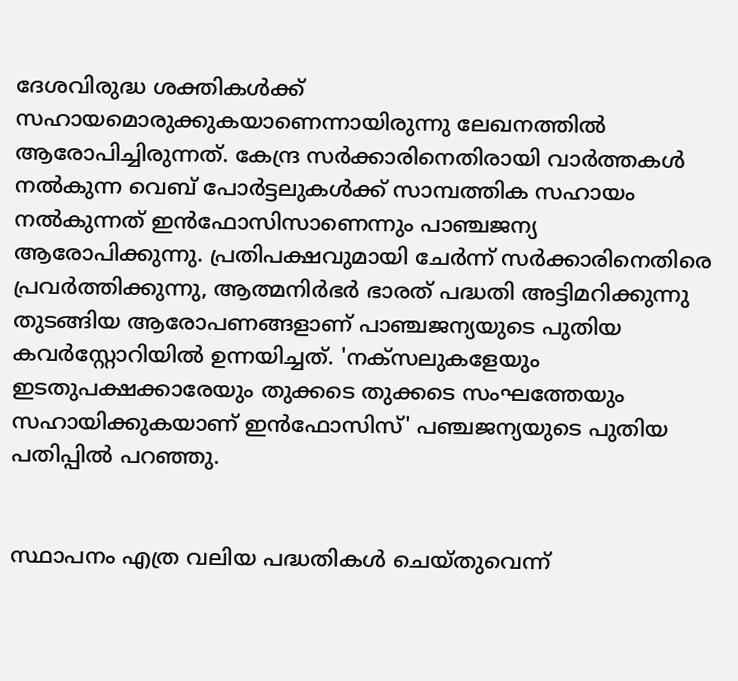ദേശവിരുദ്ധ ശക്തികള്‍ക്ക് സഹായമൊരുക്കുകയാണെന്നായിരുന്നു ലേഖനത്തില്‍ ആരോപിച്ചിരുന്നത്. കേന്ദ്ര സര്‍ക്കാരിനെതിരായി വാര്‍ത്തകള്‍ നല്‍കുന്ന വെബ് പോര്‍ട്ടലുകള്‍ക്ക് സാമ്പത്തിക സഹായം നല്‍കുന്നത് ഇന്‍ഫോസിസാണെന്നും പാഞ്ചജന്യ ആരോപിക്കുന്നു. പ്രതിപക്ഷവുമായി ചേര്‍ന്ന് സര്‍ക്കാരിനെതിരെ പ്രവര്‍ത്തിക്കുന്നു, ആത്മനിര്‍ഭര്‍ ഭാരത് പദ്ധതി അട്ടിമറിക്കുന്നു തുടങ്ങിയ ആരോപണങ്ങളാണ് പാഞ്ചജന്യയുടെ പുതിയ കവര്‍സ്റ്റോറിയില്‍ ഉന്നയിച്ചത്. 'നക്‌സലുകളേയും ഇടതുപക്ഷക്കാരേയും തുക്കടെ തുക്കടെ സംഘത്തേയും സഹായിക്കുകയാണ് ഇന്‍ഫോസിസ്' പഞ്ചജന്യയുടെ പുതിയ പതിപ്പില്‍ പറഞ്ഞു.


സ്ഥാപനം എത്ര വലിയ പദ്ധതികള്‍ ചെയ്തുവെന്ന്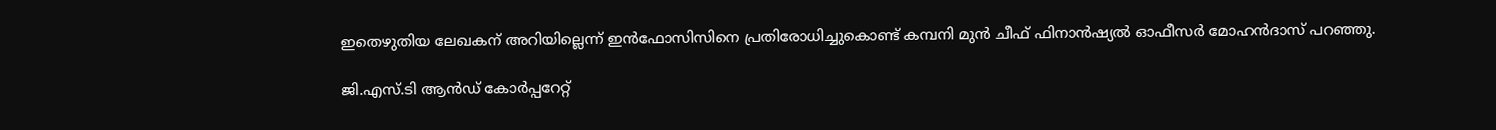ഇതെഴുതിയ ലേഖകന് അറിയില്ലെന്ന് ഇന്‍ഫോസിസിനെ പ്രതിരോധിച്ചുകൊണ്ട് കമ്പനി മുന്‍ ചീഫ് ഫിനാന്‍ഷ്യല്‍ ഓഫീസര്‍ മോഹന്‍ദാസ് പറഞ്ഞു.

ജി.എസ്.ടി ആന്‍ഡ് കോര്‍പ്പറേറ്റ്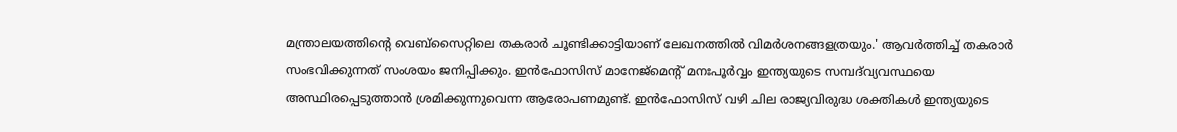മന്ത്രാലയത്തിന്റെ വെബ്‌സൈറ്റിലെ തകരാര്‍ ചൂണ്ടിക്കാട്ടിയാണ് ലേഖനത്തില്‍ വിമര്‍ശനങ്ങളത്രയും.' ആവര്‍ത്തിച്ച് തകരാര്‍ സംഭവിക്കുന്നത് സംശയം ജനിപ്പിക്കും. ഇന്‍ഫോസിസ് മാനേജ്മെന്റ് മനഃപൂര്‍വ്വം ഇന്ത്യയുടെ സമ്പദ്‍വ്യവസ്ഥയെ അസ്ഥിരപ്പെടുത്താന്‍ ശ്രമിക്കുന്നുവെന്ന ആരോപണമുണ്ട്. ഇന്‍ഫോസിസ് വഴി ചില രാജ്യവിരുദ്ധ ശക്തികള്‍ ഇന്ത്യയുടെ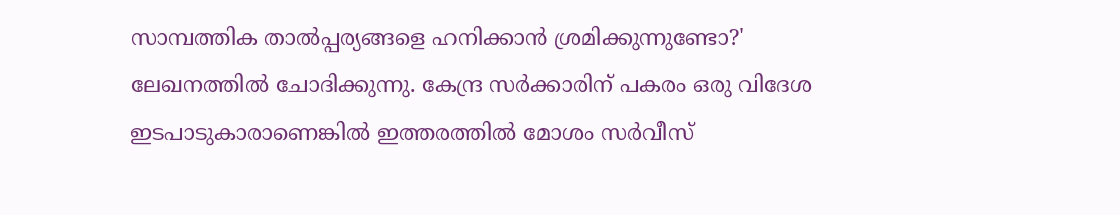സാമ്പത്തിക താല്‍പ്പര്യങ്ങളെ ഹനിക്കാന്‍ ശ്രമിക്കുന്നുണ്ടോ?' ലേഖനത്തില്‍ ചോദിക്കുന്നു. കേന്ദ്ര സര്‍ക്കാരിന് പകരം ഒരു വിദേശ ഇടപാടുകാരാണെങ്കില്‍ ഇത്തരത്തില്‍ മോശം സര്‍വീസ്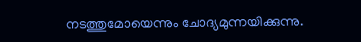നടത്തുമോയെന്നും ചോദ്യമുന്നയിക്കുന്നു.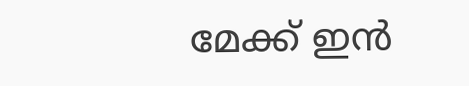മേക്ക് ഇന്‍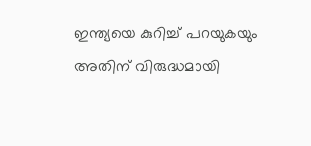ഇന്ത്യയെ കുറിച്ച് പറയുകയും അതിന് വിരുദ്ധമായി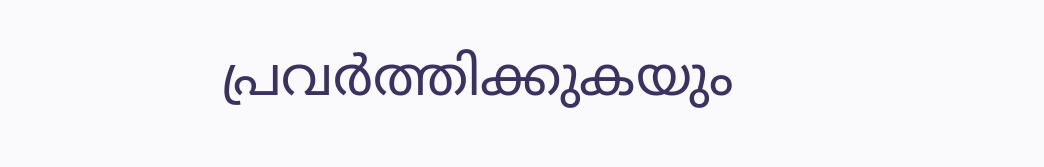പ്രവര്‍ത്തിക്കുകയും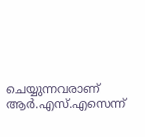ചെയ്യുന്നവരാണ് ആര്‍.എസ്.എസെന്ന്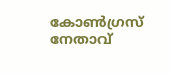കോണ്‍ഗ്രസ് നേതാവ്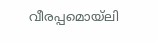വീരപ്പമൊയ്‌ലി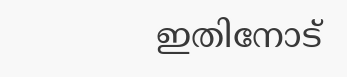ഇതിനോട്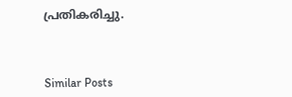പ്രതികരിച്ചു.



Similar Posts